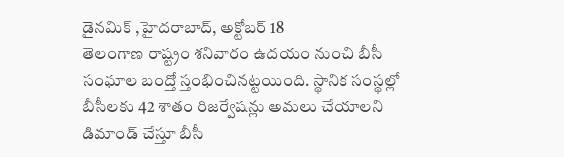డైనమిక్ ,హైదరాబాద్, అక్టోబర్ 18
తెలంగాణ రాష్ట్రం శనివారం ఉదయం నుంచి బీసీ సంఘాల బంద్తో స్తంభించినట్టయింది. స్థానిక సంస్థల్లో బీసీలకు 42 శాతం రిజర్వేషన్లు అమలు చేయాలని డిమాండ్ చేస్తూ బీసీ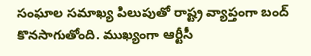సంఘాల సమాఖ్య పిలుపుతో రాష్ట్ర వ్యాప్తంగా బంద్ కొనసాగుతోంది. ముఖ్యంగా ఆర్టీసీ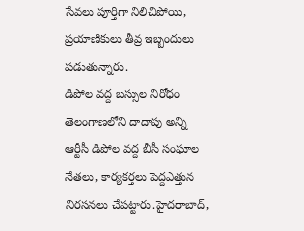సేవలు పూర్తిగా నిలిచిపోయి, ప్రయాణికులు తీవ్ర ఇబ్బందులు పడుతున్నారు.
డిపోల వద్ద బస్సుల నిరోధం
తెలంగాణలోని దాదాపు అన్ని ఆర్టీసీ డిపోల వద్ద బీసీ సంఘాల నేతలు, కార్యకర్తలు పెద్దఎత్తున నిరసనలు చేపట్టారు.హైదరాబాద్,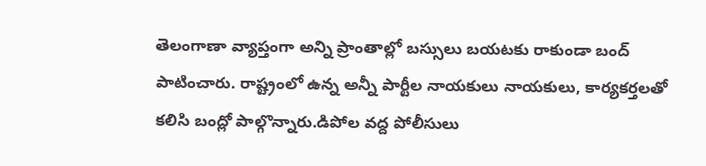తెలంగాణా వ్యాప్తంగా అన్ని ప్రాంతాల్లో బస్సులు బయటకు రాకుండా బంద్ పాటించారు. రాష్ట్రంలో ఉన్న అన్నీ పార్టీల నాయకులు నాయకులు, కార్యకర్తలతో కలిసి బంద్లో పాల్గొన్నారు.డిపోల వద్ద పోలీసులు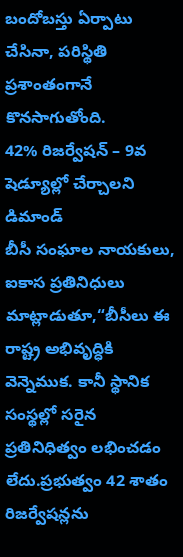బందోబస్తు ఏర్పాటు చేసినా, పరిస్థితి ప్రశాంతంగానే కొనసాగుతోంది.
42% రిజర్వేషన్ – 9వ షెడ్యూల్లో చేర్చాలని డిమాండ్
బీసీ సంఘాల నాయకులు, ఐకాస ప్రతినిధులు మాట్లాడుతూ,“బీసీలు ఈ రాష్ట్ర అభివృద్ధికి వెన్నెముక. కానీ స్థానిక సంస్థల్లో సరైన ప్రతినిధిత్వం లభించడం లేదు.ప్రభుత్వం 42 శాతం రిజర్వేషన్లను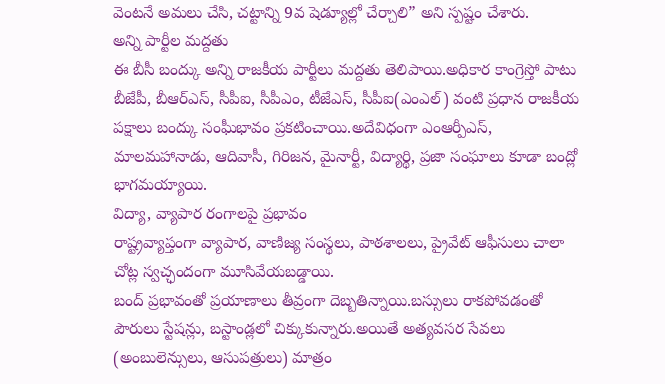వెంటనే అమలు చేసి, చట్టాన్ని 9వ షెడ్యూల్లో చేర్చాలి” అని స్పష్టం చేశారు.
అన్ని పార్టీల మద్దతు
ఈ బీసీ బంద్కు అన్ని రాజకీయ పార్టీలు మద్దతు తెలిపాయి.అధికార కాంగ్రెస్తో పాటు బీజేపీ, బీఆర్ఎస్, సీపీఐ, సీపీఎం, టీజేఎస్, సీపీఐ(ఎంఎల్) వంటి ప్రధాన రాజకీయ పక్షాలు బంద్కు సంఘీభావం ప్రకటించాయి.అదేవిధంగా ఎంఆర్పీఎస్, మాలమహానాడు, ఆదివాసీ, గిరిజన, మైనార్టీ, విద్యార్థి, ప్రజా సంఘాలు కూడా బంద్లో భాగమయ్యాయి.
విద్యా, వ్యాపార రంగాలపై ప్రభావం
రాష్ట్రవ్యాప్తంగా వ్యాపార, వాణిజ్య సంస్థలు, పాఠశాలలు, ప్రైవేట్ ఆఫీసులు చాలా చోట్ల స్వచ్ఛందంగా మూసివేయబడ్డాయి.
బంద్ ప్రభావంతో ప్రయాణాలు తీవ్రంగా దెబ్బతిన్నాయి.బస్సులు రాకపోవడంతో పౌరులు స్టేషన్లు, బస్టాండ్లలో చిక్కుకున్నారు.అయితే అత్యవసర సేవలు (అంబులెన్సులు, ఆసుపత్రులు) మాత్రం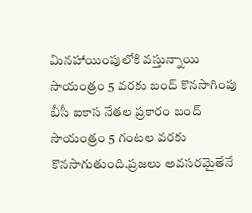మినహాయింపులోకి వస్తున్నాయి
సాయంత్రం 5 వరకు బంద్ కొనసాగింపు
బీసీ ఐకాస నేతల ప్రకారం బంద్ సాయంత్రం 5 గంటల వరకు కొనసాగుతుంది.ప్రజలు అవసరమైతేనే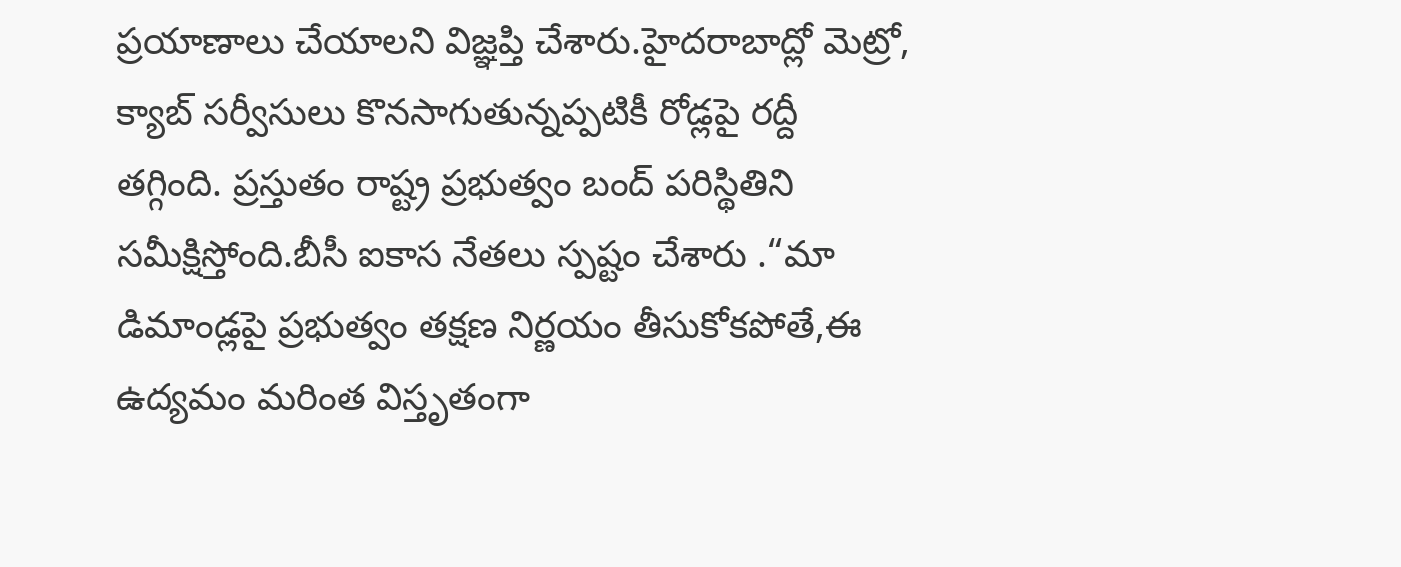ప్రయాణాలు చేయాలని విజ్ఞప్తి చేశారు.హైదరాబాద్లో మెట్రో, క్యాబ్ సర్వీసులు కొనసాగుతున్నప్పటికీ రోడ్లపై రద్దీ తగ్గింది. ప్రస్తుతం రాష్ట్ర ప్రభుత్వం బంద్ పరిస్థితిని సమీక్షిస్తోంది.బీసీ ఐకాస నేతలు స్పష్టం చేశారు .“మా డిమాండ్లపై ప్రభుత్వం తక్షణ నిర్ణయం తీసుకోకపోతే,ఈ ఉద్యమం మరింత విస్తృతంగా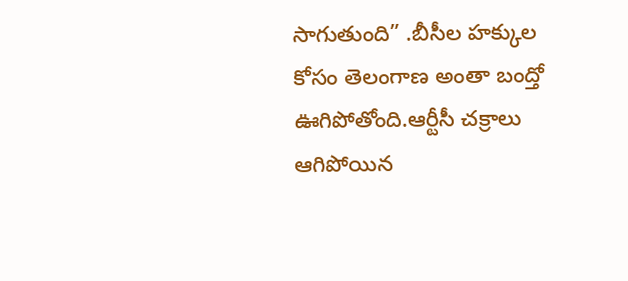సాగుతుంది” .బీసీల హక్కుల కోసం తెలంగాణ అంతా బంద్తో ఊగిపోతోంది.ఆర్టీసీ చక్రాలు ఆగిపోయిన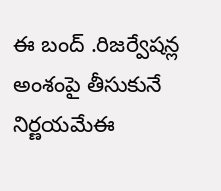ఈ బంద్ .రిజర్వేషన్ల అంశంపై తీసుకునే నిర్ణయమేఈ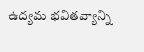ఉద్యమ భవితవ్యాన్ని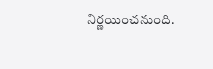నిర్ణయించనుంది.